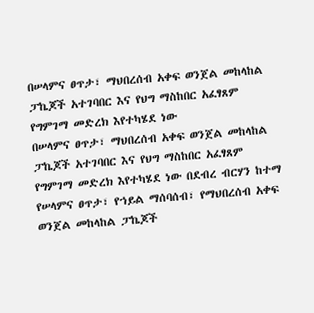በሠላምና ፀጥታ፣ ማህበረሰብ አቀፍ ወንጀል መከላከል ፓኬጆች አተገባበር እና የህግ ማስከበር አፈፃጸም የግምገማ መድረክ እየተካሄደ ነው
በሠላምና ፀጥታ፣ ማህበረሰብ አቀፍ ወንጀል መከላከል ፓኬጆች አተገባበር እና የህግ ማስከበር አፈፃጸም የግምገማ መድረክ እየተካሄደ ነው በደብረ ብርሃን ከተማ የሠላምና ፀጥታ፣ የኀይል ማሰባሰብ፣ የማህበረሰብ አቀፍ ወንጀል መከላከል ፓኬጆች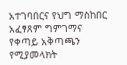አተገባበርና የህግ ማስከበር አፈፃጸም ግምገማና የቀጣይ አቅጣጫን የሚያመላክት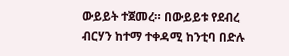ውይይት ተጀመረ። በውይይቱ የደብረ ብርሃን ከተማ ተቀዳሚ ከንቲባ በድሉ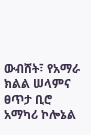ውብሸት፣ የአማራ ክልል ሠላምና ፀጥታ ቢሮ አማካሪ ኮሎኔል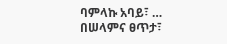ባምላኩ አባይ፣ …
በሠላምና ፀጥታ፣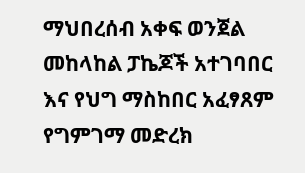ማህበረሰብ አቀፍ ወንጀል መከላከል ፓኬጆች አተገባበር እና የህግ ማስከበር አፈፃጸም የግምገማ መድረክ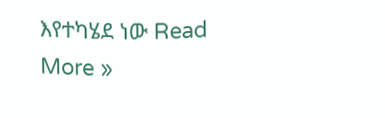እየተካሄደ ነው Read More »